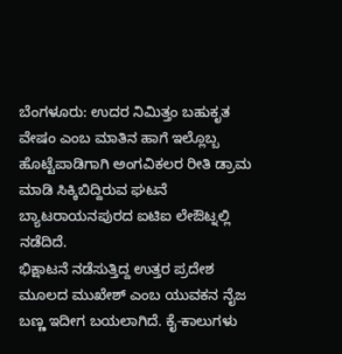ಬೆಂಗಳೂರು: ಉದರ ನಿಮಿತ್ತಂ ಬಹುಕೃತ ವೇಷಂ ಎಂಬ ಮಾತಿನ ಹಾಗೆ ಇಲ್ಲೊಬ್ಬ ಹೊಟ್ಟೆಪಾಡಿಗಾಗಿ ಅಂಗವಿಕಲರ ರೀತಿ ಡ್ರಾಮ ಮಾಡಿ ಸಿಕ್ಕಿಬಿದ್ದಿರುವ ಘಟನೆ ಬ್ಯಾಟರಾಯನಪುರದ ಐಟಿಐ ಲೇಔಟ್ನಲ್ಲಿ ನಡೆದಿದೆ.
ಭಿಕ್ಷಾಟನೆ ನಡೆಸುತ್ತಿದ್ದ ಉತ್ತರ ಪ್ರದೇಶ ಮೂಲದ ಮುಖೇಶ್ ಎಂಬ ಯುವಕನ ನೈಜ ಬಣ್ಣ ಇದೀಗ ಬಯಲಾಗಿದೆ. ಕೈ-ಕಾಲುಗಳು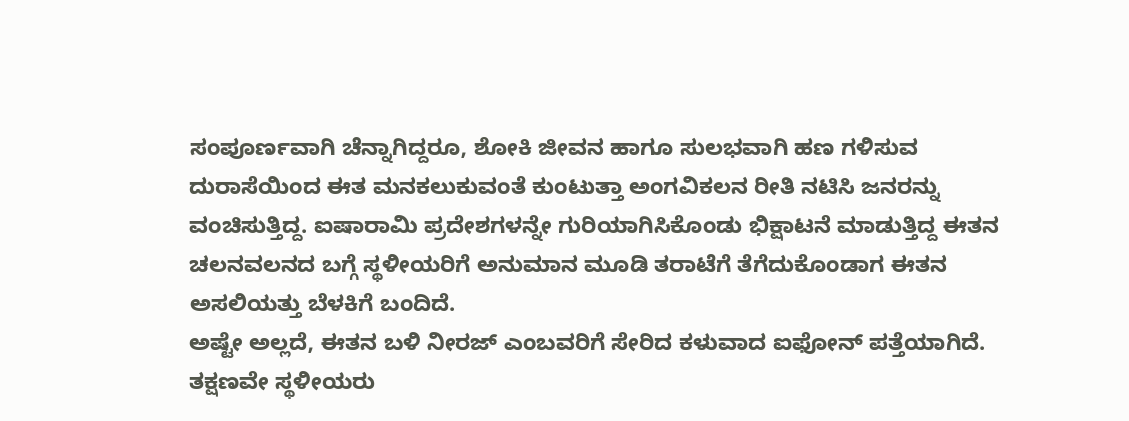ಸಂಪೂರ್ಣವಾಗಿ ಚೆನ್ನಾಗಿದ್ದರೂ, ಶೋಕಿ ಜೀವನ ಹಾಗೂ ಸುಲಭವಾಗಿ ಹಣ ಗಳಿಸುವ ದುರಾಸೆಯಿಂದ ಈತ ಮನಕಲುಕುವಂತೆ ಕುಂಟುತ್ತಾ ಅಂಗವಿಕಲನ ರೀತಿ ನಟಿಸಿ ಜನರನ್ನು ವಂಚಿಸುತ್ತಿದ್ದ. ಐಷಾರಾಮಿ ಪ್ರದೇಶಗಳನ್ನೇ ಗುರಿಯಾಗಿಸಿಕೊಂಡು ಭಿಕ್ಷಾಟನೆ ಮಾಡುತ್ತಿದ್ದ ಈತನ ಚಲನವಲನದ ಬಗ್ಗೆ ಸ್ಥಳೀಯರಿಗೆ ಅನುಮಾನ ಮೂಡಿ ತರಾಟೆಗೆ ತೆಗೆದುಕೊಂಡಾಗ ಈತನ ಅಸಲಿಯತ್ತು ಬೆಳಕಿಗೆ ಬಂದಿದೆ.
ಅಷ್ಟೇ ಅಲ್ಲದೆ, ಈತನ ಬಳಿ ನೀರಜ್ ಎಂಬವರಿಗೆ ಸೇರಿದ ಕಳುವಾದ ಐಫೋನ್ ಪತ್ತೆಯಾಗಿದೆ. ತಕ್ಷಣವೇ ಸ್ಥಳೀಯರು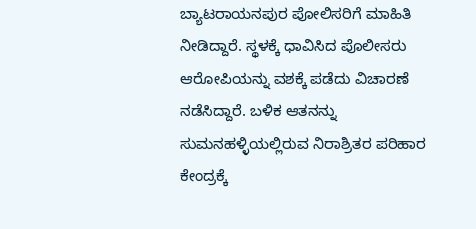ಬ್ಯಾಟರಾಯನಪುರ ಪೋಲಿಸರಿಗೆ ಮಾಹಿತಿ ನೀಡಿದ್ದಾರೆ. ಸ್ಥಳಕ್ಕೆ ಧಾವಿಸಿದ ಪೊಲೀಸರು ಆರೋಪಿಯನ್ನು ವಶಕ್ಕೆ ಪಡೆದು ವಿಚಾರಣೆ ನಡೆಸಿದ್ದಾರೆ. ಬಳಿಕ ಆತನನ್ನು ಸುಮನಹಳ್ಳಿಯಲ್ಲಿರುವ ನಿರಾಶ್ರಿತರ ಪರಿಹಾರ ಕೇಂದ್ರಕ್ಕೆ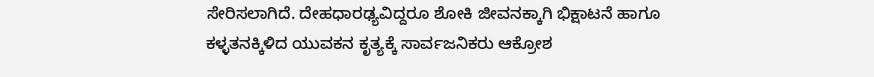ಸೇರಿಸಲಾಗಿದೆ. ದೇಹಧಾರಢ್ಯವಿದ್ದರೂ ಶೋಕಿ ಜೀವನಕ್ಕಾಗಿ ಭಿಕ್ಷಾಟನೆ ಹಾಗೂ ಕಳ್ಳತನಕ್ಕಿಳಿದ ಯುವಕನ ಕೃತ್ಯಕ್ಕೆ ಸಾರ್ವಜನಿಕರು ಆಕ್ರೋಶ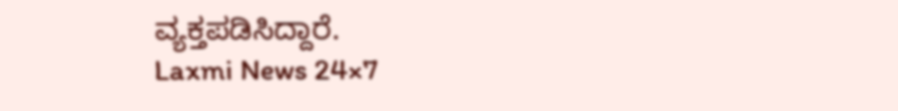ವ್ಯಕ್ತಪಡಿಸಿದ್ದಾರೆ.
Laxmi News 24×7